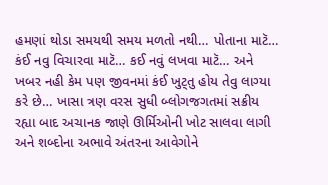હમણાં થોડા સમયથી સમય મળતો નથી… પોતાના માટૅ… કંઈ નવુ વિચારવા માટૅ… કઈ નવું લખવા માટૅ… અને ખબર નહી કેમ પણ જીવનમાં કંઈ ખુટ્તુ હોય તેવુ લાગ્યા કરે છે… ખાસા ત્રણ વરસ સુધી બ્લોગજગતમાં સક્રીય રહ્યા બાદ અચાનક જાણે ઊર્મિઓની ખોટ સાલવા લાગી અને શબ્દોના અભાવે અંતરના આવેગોને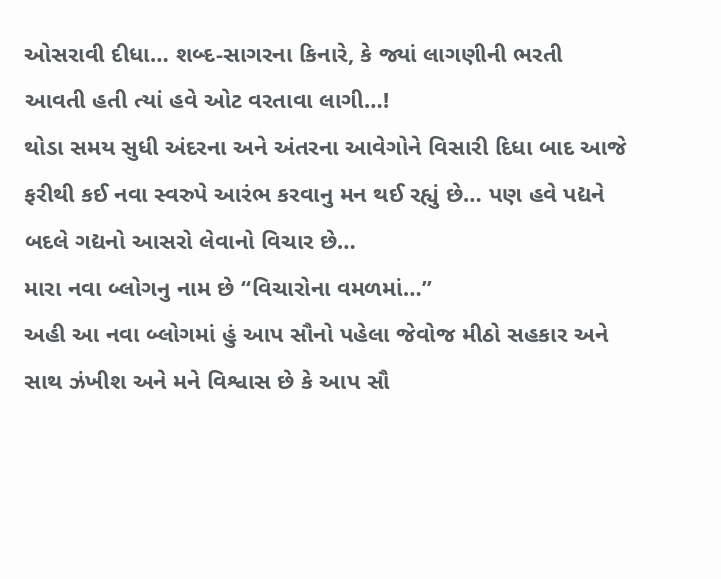ઓસરાવી દીધા… શબ્દ-સાગરના કિનારે, કે જ્યાં લાગણીની ભરતી આવતી હતી ત્યાં હવે ઓટ વરતાવા લાગી…!
થોડા સમય સુધી અંદરના અને અંતરના આવેગોને વિસારી દિધા બાદ આજે ફરીથી કઈ નવા સ્વરુપે આરંભ કરવાનુ મન થઈ રહ્યું છે… પણ હવે પદ્યને બદલે ગદ્યનો આસરો લેવાનો વિચાર છે…
મારા નવા બ્લોગનુ નામ છે “વિચારોના વમળમાં…”
અહી આ નવા બ્લોગમાં હું આપ સૌનો પહેલા જેવોજ મીઠો સહકાર અને સાથ ઝંખીશ અને મને વિશ્વાસ છે કે આપ સૌ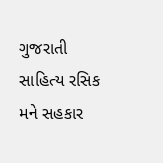ગુજરાતી સાહિત્ય રસિક મને સહકાર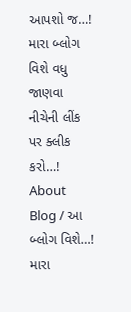આપશો જ…!
મારા બ્લોગ વિશે વધુ જાણવા નીચેની લીંક પર ક્લીક કરો…!
About Blog / આ બ્લોગ વિશે…!
મારા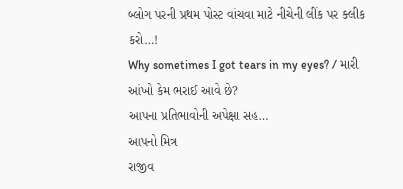બ્લોગ પરની પ્રથમ પોસ્ટ વાંચવા માટે નીચેની લીંક પર ક્લીક કરો…!
Why sometimes I got tears in my eyes? / મારી આંખો કેમ ભરાઈ આવે છે?
આપના પ્રતિભાવોની અપેક્ષા સહ…
આપનો મિત્ર
રાજીવ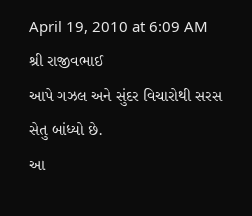April 19, 2010 at 6:09 AM
શ્રી રાજીવભાઈ
આપે ગઝલ અને સુંદર વિચારોથી સરસ સેતુ બાંધ્યો છે.
આ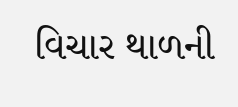વિચાર થાળની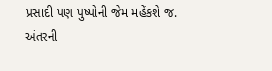પ્રસાદી પણ પુષ્પોની જેમ મહેંકશે જ.
અંતરની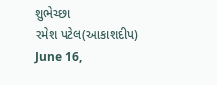શુભેચ્છા
રમેશ પટેલ(આકાશદીપ)
June 16,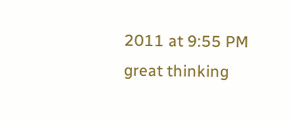2011 at 9:55 PM
great thinking